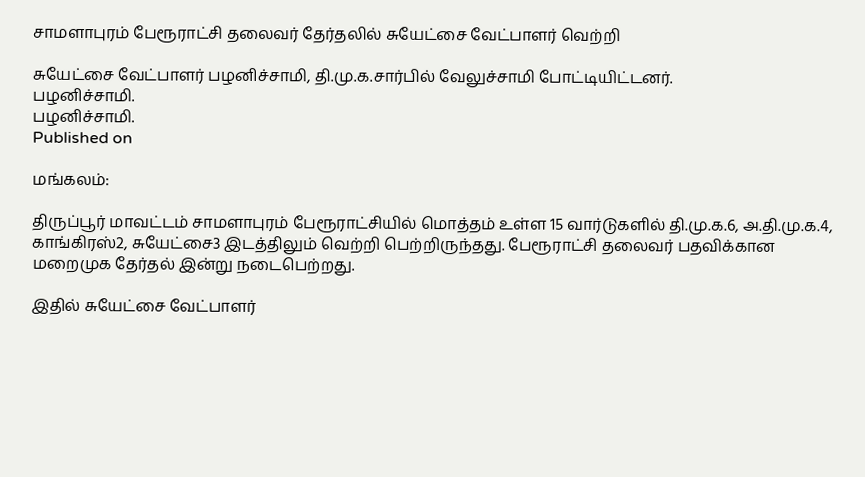சாமளாபுரம் பேரூராட்சி தலைவர் தேர்தலில் சுயேட்சை வேட்பாளர் வெற்றி

சுயேட்சை வேட்பாளர் பழனிச்சாமி, தி.மு.க.சார்பில் வேலுச்சாமி போட்டியிட்டனர்.
பழனிச்சாமி.
பழனிச்சாமி.
Published on

மங்கலம்:

திருப்பூர் மாவட்டம் சாமளாபுரம் பேரூராட்சியில் மொத்தம் உள்ள 15 வார்டுகளில் தி.மு.க.6, அ.தி.மு.க.4, காங்கிரஸ்2, சுயேட்சை3 இடத்திலும் வெற்றி பெற்றிருந்தது. பேரூராட்சி தலைவர் பதவிக்கான மறைமுக தேர்தல் இன்று நடைபெற்றது.

இதில் சுயேட்சை வேட்பாளர்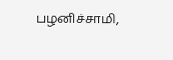பழனிச்சாமி,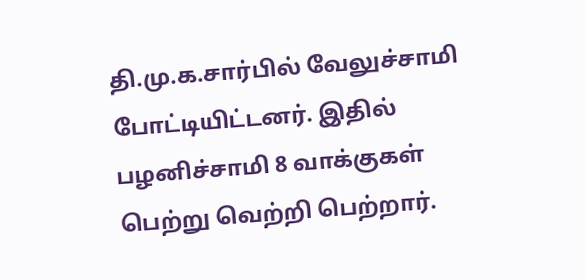தி.மு.க.சார்பில் வேலுச்சாமி போட்டியிட்டனர். இதில் பழனிச்சாமி 8 வாக்குகள் பெற்று வெற்றி பெற்றார்.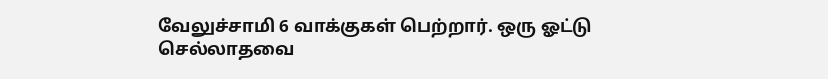வேலுச்சாமி 6 வாக்குகள் பெற்றார். ஒரு ஓட்டு செல்லாதவை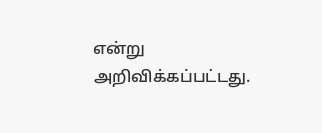என்று அறிவிக்கப்பட்டது.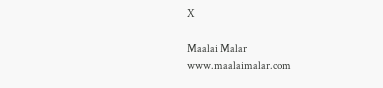X

Maalai Malar
www.maalaimalar.com